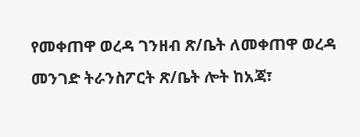የመቀጠዋ ወረዳ ገንዘብ ጽ/ቤት ለመቀጠዋ ወረዳ መንገድ ትራንስፖርት ጽ/ቤት ሎት ከአጃ፣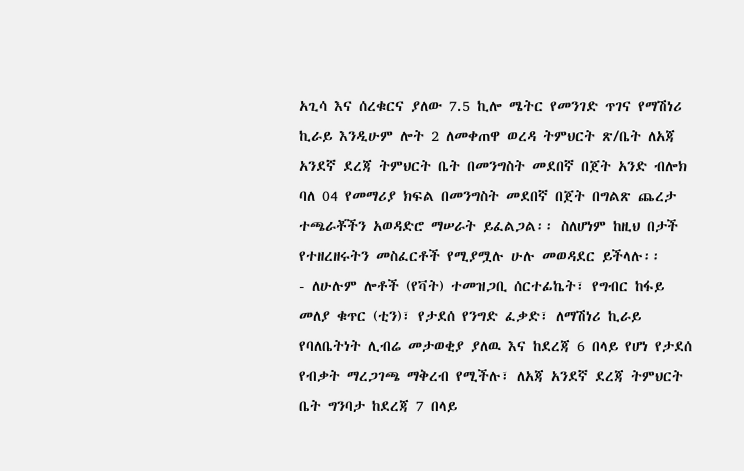አጊሳ እና ሰረቁርና ያለው 7.5 ኪሎ ሜትር የመንገድ ጥገና የማሽነሪ ኪራይ እንዲሁም ሎት 2 ለመቀጠዋ ወረዳ ትምህርት ጽ/ቤት ለአጃ አንደኛ ደረጃ ትምህርት ቤት በመንግስት መደበኛ በጀት አንድ ብሎክ ባለ 04 የመማሪያ ክፍል በመንግስት መደበኛ በጀት በግልጽ ጨረታ ተጫራቾችን አወዳድሮ ማሠራት ይፈልጋል፡፡ ስለሆነም ከዚህ በታች የተዘረዘሩትን መስፈርቶች የሚያሟሉ ሁሉ መወዳደር ይችላሉ፡፡
- ለሁሉም ሎቶች (የቫት) ተመዝጋቢ ሰርተፊኬት፣ የግብር ከፋይ መለያ ቁጥር (ቲን)፣ የታደሰ የንግድ ፈቃድ፣ ለማሽነሪ ኪራይ የባለቤትነት ሊብሬ መታወቂያ ያለዉ እና ከደረጃ 6 በላይ የሆነ የታደሰ የብቃት ማረጋገጫ ማቅረብ የሚችሉ፣ ለአጃ አንደኛ ደረጃ ትምህርት ቤት ግንባታ ከደረጃ 7 በላይ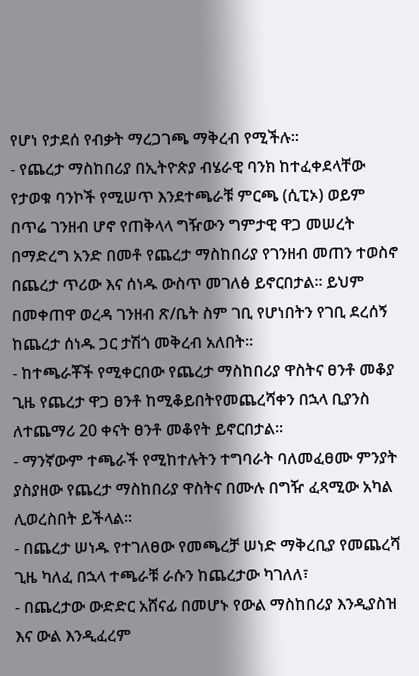የሆነ የታደሰ የብቃት ማረጋገጫ ማቅረብ የሚችሉ፡፡
- የጨረታ ማስከበሪያ በኢትዮጵያ ብሄራዊ ባንክ ከተፈቀደላቸው የታወቁ ባንኮች የሚሠጥ እንደተጫራቹ ምርጫ (ሲፒኦ) ወይም በጥሬ ገንዘብ ሆኖ የጠቅላላ ግዥውን ግምታዊ ዋጋ መሠረት በማድረግ አንድ በመቶ የጨረታ ማስከበሪያ የገንዘብ መጠን ተወስኖ በጨረታ ጥሪው እና ሰነዱ ውስጥ መገለፅ ይኖርበታል፡፡ ይህም በመቀጠዋ ወረዳ ገንዘብ ጽ/ቤት ስም ገቢ የሆነበትን የገቢ ደረሰኝ ከጨረታ ሰነዱ ጋር ታሽጎ መቅረብ አለበት፡፡
- ከተጫራቾች የሚቀርበው የጨረታ ማስከበሪያ ዋስትና ፀንቶ መቆያ ጊዜ የጨረታ ዋጋ ፀንቶ ከሚቆይበትየመጨረሻቀን በኋላ ቢያንስ ለተጨማሪ 20 ቀናት ፀንቶ መቆየት ይኖርበታል፡፡
- ማንኛውም ተጫራች የሚከተሉትን ተግባራት ባለመፈፀሙ ምንያት ያስያዘው የጨረታ ማስከበሪያ ዋስትና በሙሉ በግዥ ፈጻሚው አካል ሊወረስበት ይችላል፡፡
- በጨረታ ሠነዱ የተገለፀው የመጫረቻ ሠነድ ማቅረቢያ የመጨረሻ ጊዜ ካለፈ በኋላ ተጫራቹ ራሱን ከጨረታው ካገለለ፣
- በጨረታው ውድድር አሸናፊ በመሆኑ የውል ማስከበሪያ እንዲያስዝ እና ውል እንዲፈረም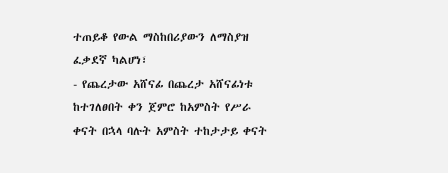ተጠይቆ የውል ማስከበሪያውን ለማስያዝ ፈቃደኛ ካልሆነ፣
- የጨረታው አሸናፊ በጨረታ አሸናፊነቱ ከተገለፀበት ቀን ጀምሮ ከአምስት የሥራ ቀናት በኋላ ባሉት አምስት ተከታታይ ቀናት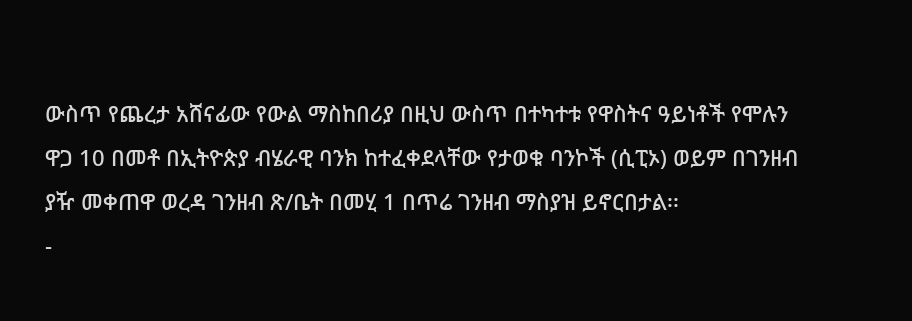ውስጥ የጨረታ አሸናፊው የውል ማስከበሪያ በዚህ ውስጥ በተካተቱ የዋስትና ዓይነቶች የሞሉን ዋጋ 10 በመቶ በኢትዮጵያ ብሄራዊ ባንክ ከተፈቀደላቸው የታወቁ ባንኮች (ሲፒኦ) ወይም በገንዘብ ያዥ መቀጠዋ ወረዳ ገንዘብ ጽ/ቤት በመሂ 1 በጥሬ ገንዘብ ማስያዝ ይኖርበታል፡፡
-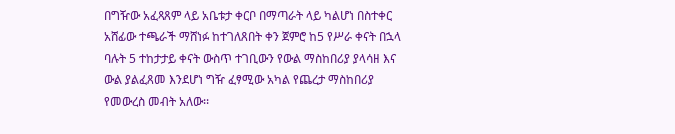በግዥው አፈጻጸም ላይ አቤቱታ ቀርቦ በማጣራት ላይ ካልሆነ በስተቀር አሸፊው ተጫራች ማሸነፉ ከተገለጸበት ቀን ጀምሮ ከ5 የሥራ ቀናት በኋላ ባሉት 5 ተከታታይ ቀናት ውስጥ ተገቢውን የውል ማስከበሪያ ያላሳዘ እና ውል ያልፈጸመ እንደሆነ ግዥ ፈፃሚው አካል የጨረታ ማስከበሪያ የመውረስ መብት አለው፡፡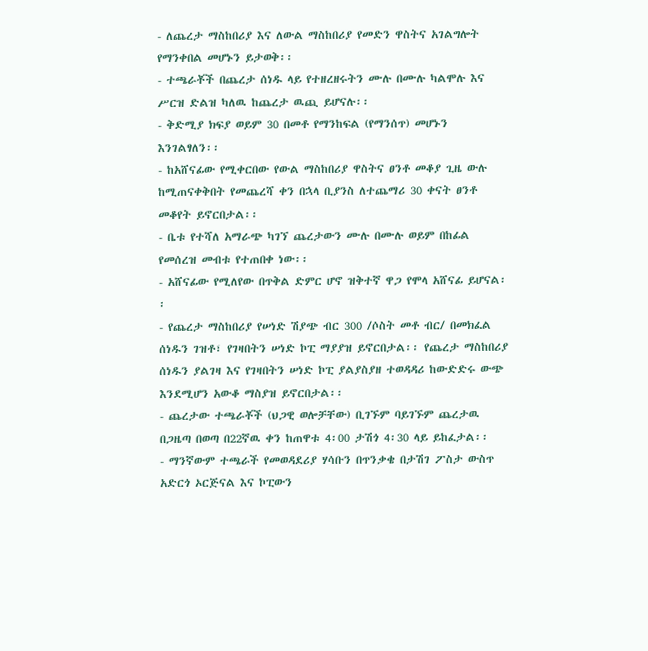- ለጨረታ ማስከበሪያ እና ለውል ማስከበሪያ የመድን ዋስትና አገልግሎት የማንቀበል መሆኑን ይታወቅ፡፡
- ተጫራቾች በጨረታ ሰነዱ ላይ የተዘረዘሩትን ሙሉ በሙሉ ካልሞሉ እና ሥርዝ ድልዝ ካለዉ ከጨረታ ዉጪ ይሆናሉ፡፡
- ቅድሚያ ክፍያ ወይም 30 በመቶ የማንከፍል (የማንሰጥ) መሆኑን እንገልፃለን፡፡
- ከአሸናፊው የሚቀርበው የውል ማስከበሪያ ዋስትና ፀንቶ መቆያ ጊዜ ውሉ ከሚጠናቀቅበት የመጨረሻ ቀን በኋላ ቢያንስ ለተጨማሪ 30 ቀናት ፀንቶ መቆየት ይኖርበታል፡፡
- ቤቱ የተሻለ አማራጭ ካገኘ ጨረታውን ሙሉ በሙሉ ወይም በከፊል የመሰረዝ መብቱ የተጠበቀ ነው፡፡
- አሸናፊው የሚለየው በጥቅል ድምር ሆኖ ዝቅተኛ ዋጋ የሞላ አሸናፊ ይሆናል፡፡
- የጨረታ ማስከበሪያ የሠነድ ሽያጭ ብር 300 /ሶስት መቶ ብር/ በመክፈል ሰነዱን ገዝቶ፣ የገዛበትን ሠነድ ኮፒ ማያያዝ ይኖርበታል፡፡ የጨረታ ማስከበሪያ ሰነዱን ያልገዛ እና የገዛበትን ሠነድ ኮፒ ያልያስያዘ ተወዳዳሪ ከውድድሩ ውጭ እንደሚሆን አውቆ ማስያዝ ይኖርበታል፡፡
- ጨረታው ተጫራቾች (ህጋዊ ወሎቻቸው) ቢገኙም ባይገኙም ጨረታዉ በጋዜጣ በወጣ በ22ኛዉ ቀን ከጠዋቱ 4፡00 ታሽጎ 4፡30 ላይ ይከፈታል፡፡
- ማንኛውም ተጫራች የመወዳደሪያ ሃሳቡን በጥንቃቄ በታሽገ ፖስታ ውስጥ አድርጎ ኦርጅናል እና ኮፒውን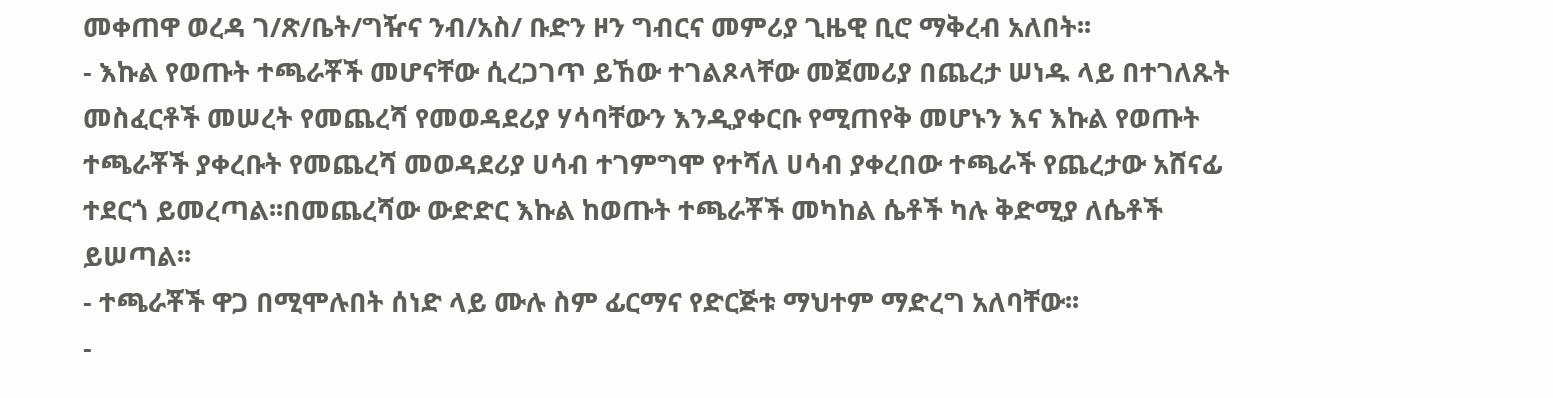መቀጠዋ ወረዳ ገ/ጽ/ቤት/ግዥና ንብ/አስ/ ቡድን ዞን ግብርና መምሪያ ጊዜዊ ቢሮ ማቅረብ አለበት፡፡
- እኩል የወጡት ተጫራቾች መሆናቸው ሲረጋገጥ ይኸው ተገልጾላቸው መጀመሪያ በጨረታ ሠነዱ ላይ በተገለጹት መስፈርቶች መሠረት የመጨረሻ የመወዳደሪያ ሃሳባቸውን እንዲያቀርቡ የሚጠየቅ መሆኑን እና እኩል የወጡት ተጫራቾች ያቀረቡት የመጨረሻ መወዳደሪያ ሀሳብ ተገምግሞ የተሻለ ሀሳብ ያቀረበው ተጫራች የጨረታው አሸናፊ ተደርጎ ይመረጣል፡፡በመጨረሻው ውድድር እኩል ከወጡት ተጫራቾች መካከል ሴቶች ካሉ ቅድሚያ ለሴቶች ይሠጣል፡፡
- ተጫራቾች ዋጋ በሚሞሉበት ሰነድ ላይ ሙሉ ስም ፊርማና የድርጅቱ ማህተም ማድረግ አለባቸው፡፡
-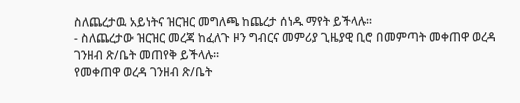ስለጨረታዉ አይነትና ዝርዝር መግለጫ ከጨረታ ሰነዱ ማየት ይችላሉ፡፡
- ስለጨረታው ዝርዝር መረጃ ከፈለጉ ዞን ግብርና መምሪያ ጊዜያዊ ቢሮ በመምጣት መቀጠዋ ወረዳ ገንዘብ ጽ/ቤት መጠየቅ ይችላሉ፡፡
የመቀጠዋ ወረዳ ገንዘብ ጽ/ቤት